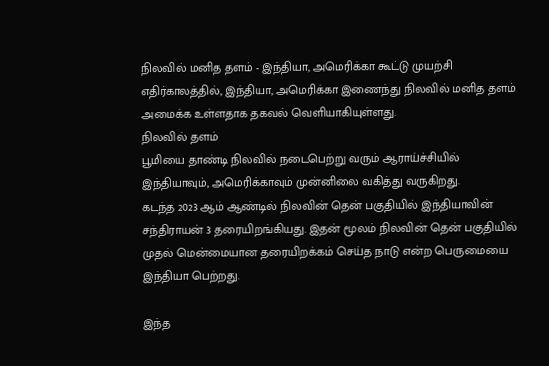நிலவில் மனித தளம் - இந்தியா, அமெரிக்கா கூட்டு முயற்சி
எதிர்காலத்தில், இந்தியா, அமெரிக்கா இணைந்து நிலவில் மனித தளம் அமைக்க உள்ளதாக தகவல் வெளியாகியுள்ளது.
நிலவில் தளம்
பூமியை தாண்டி நிலவில் நடைபெற்று வரும் ஆராய்ச்சியில் இந்தியாவும், அமெரிக்காவும் முன்னிலை வகித்து வருகிறது.
கடந்த 2023 ஆம் ஆண்டில் நிலவின் தென் பகுதியில் இந்தியாவின் சந்திராயன் 3 தரையிறங்கியது. இதன் மூலம் நிலவின் தென் பகுதியில் முதல் மென்மையான தரையிறக்கம் செய்த நாடு என்ற பெருமையை இந்தியா பெற்றது.

இந்த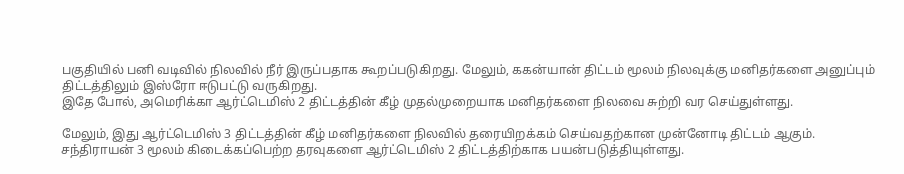பகுதியில் பனி வடிவில் நிலவில் நீர் இருப்பதாக கூறப்படுகிறது. மேலும், ககன்யான் திட்டம் மூலம் நிலவுக்கு மனிதர்களை அனுப்பும் திட்டத்திலும் இஸ்ரோ ஈடுபட்டு வருகிறது.
இதே போல், அமெரிக்கா ஆர்ட்டெமிஸ் 2 திட்டத்தின் கீழ் முதல்முறையாக மனிதர்களை நிலவை சுற்றி வர செய்துள்ளது.

மேலும், இது ஆர்ட்டெமிஸ் 3 திட்டத்தின் கீழ் மனிதர்களை நிலவில் தரையிறக்கம் செய்வதற்கான முன்னோடி திட்டம் ஆகும்.
சந்திராயன் 3 மூலம் கிடைக்கப்பெற்ற தரவுகளை ஆர்ட்டெமிஸ் 2 திட்டத்திற்காக பயன்படுத்தியுள்ளது.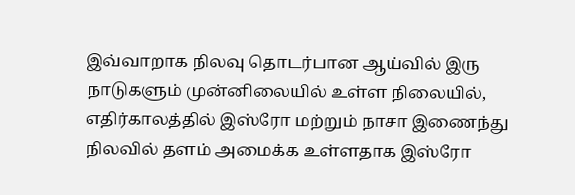இவ்வாறாக நிலவு தொடர்பான ஆய்வில் இரு நாடுகளும் முன்னிலையில் உள்ள நிலையில், எதிர்காலத்தில் இஸ்ரோ மற்றும் நாசா இணைந்து நிலவில் தளம் அமைக்க உள்ளதாக இஸ்ரோ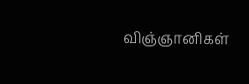விஞ்ஞானிகள்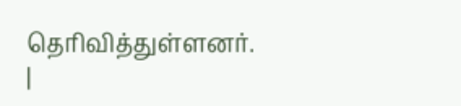தெரிவித்துள்ளனர்.
|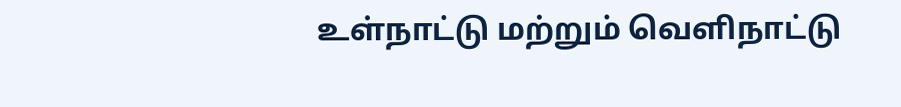உள்நாட்டு மற்றும் வெளிநாட்டு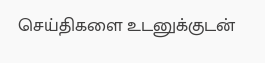செய்திகளை உடனுக்குடன்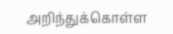அறிந்துக்கொள்ள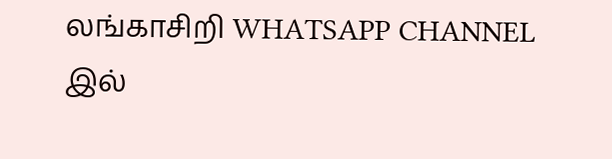லங்காசிறி WHATSAPP CHANNEL இல்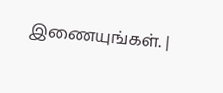இணையுங்கள். |